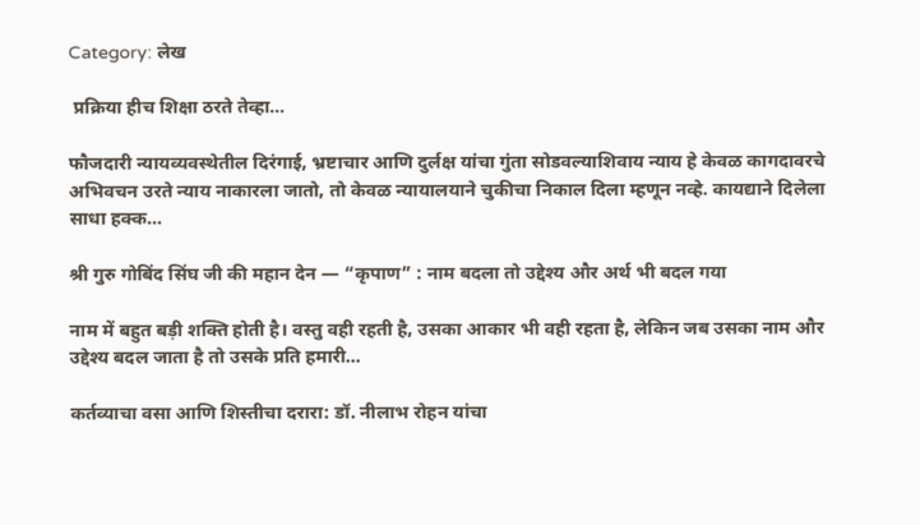Category: लेख

 प्रक्रिया हीच शिक्षा ठरते तेव्हा…

फौजदारी न्यायव्यवस्थेतील दिरंगाई, भ्रष्टाचार आणि दुर्लक्ष यांचा गुंता सोडवल्याशिवाय न्याय हे केवळ कागदावरचे अभिवचन उरते न्याय नाकारला जातो, तो केवळ न्यायालयाने चुकीचा निकाल दिला म्हणून नव्हे. कायद्याने दिलेला साधा हक्क…

श्री गुरु गोबिंद सिंघ जी की महान देन — “कृपाण” : नाम बदला तो उद्देश्य और अर्थ भी बदल गया

नाम में बहुत बड़ी शक्ति होती है। वस्तु वही रहती है, उसका आकार भी वही रहता है, लेकिन जब उसका नाम और उद्देश्य बदल जाता है तो उसके प्रति हमारी…

कर्तव्याचा वसा आणि शिस्तीचा दरारा: डॉ. नीलाभ रोहन यांचा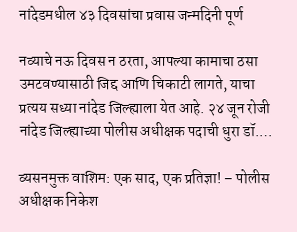नांदेडमधील ४३ दिवसांचा प्रवास जन्मदिनी पूर्ण

नव्याचे नऊ दिवस न ठरता, आपल्या कामाचा ठसा उमटवण्यासाठी जिद्द आणि चिकाटी लागते, याचा प्रत्यय सध्या नांदेड जिल्ह्याला येत आहे. २४ जून रोजी नांदेड जिल्ह्याच्या पोलीस अधीक्षक पदाची धुरा डॉ.…

व्यसनमुक्त वाशिम: एक साद, एक प्रतिज्ञा! – पोलीस अधीक्षक निकेश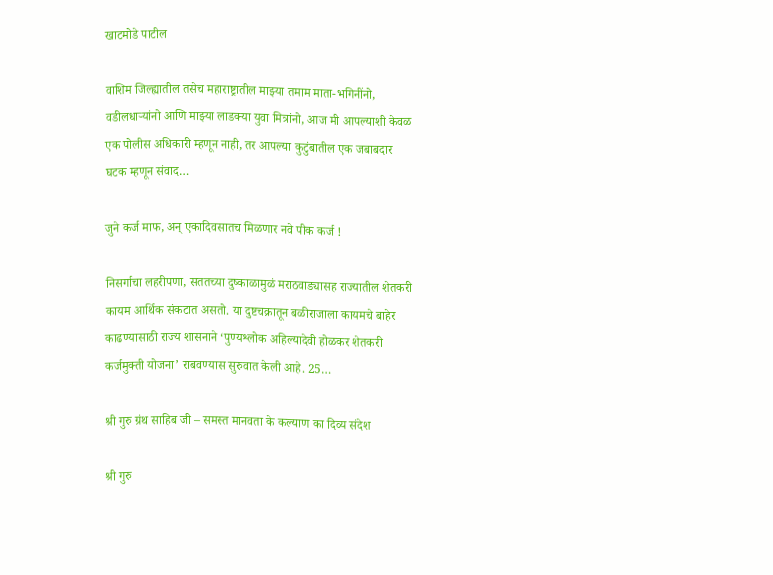खाटमोडे पाटील

वाशिम जिल्ह्यातील तसेच महाराष्ट्रातील माझ्या तमाम माता-भगिनींनो, वडीलधाऱ्यांनो आणि माझ्या लाडक्या युवा मित्रांनो, आज मी आपल्याशी केवळ एक पोलीस अधिकारी म्हणून नाही, तर आपल्या कुटुंबातील एक जबाबदार घटक म्हणून संवाद…

जुने कर्ज माफ, अन् एकादिवसातच मिळणार नवे पीक कर्ज !

निसर्गाचा लहरीपणा, सततच्या दुष्काळामुळं मराठवाड्यासह राज्यातील शेतकरी कायम आर्थिक संकटात असतो. या दुष्टचक्रातून बळीराजाला कायमचे बाहेर काढण्यासाठी राज्य शासनाने ‘पुण्यश्लोक अहिल्यादेवी होळकर शेतकरी कर्जमुक्ती योजना’ राबवण्यास सुरुवात केली आहे. 25…

श्री गुरु ग्रंथ साहिब जी – समस्त मानवता के कल्याण का दिव्य संदेश

श्री गुरु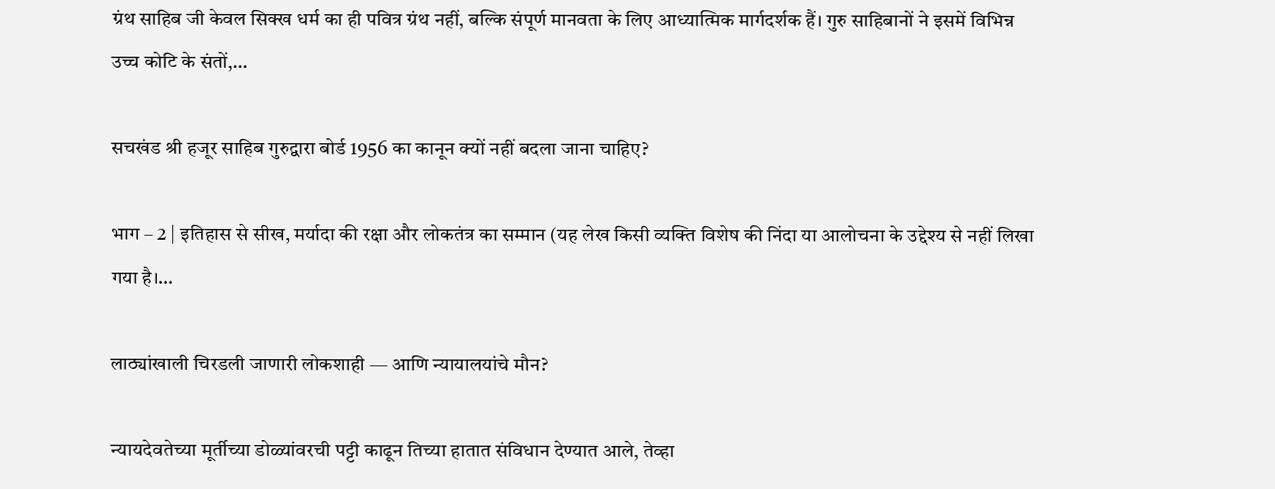ग्रंथ साहिब जी केवल सिक्ख धर्म का ही पवित्र ग्रंथ नहीं, बल्कि संपूर्ण मानवता के लिए आध्यात्मिक मार्गदर्शक हैं। गुरु साहिबानों ने इसमें विभिन्न उच्च कोटि के संतों,…

सचखंड श्री हजूर साहिब गुरुद्वारा बोर्ड 1956 का कानून क्यों नहीं बदला जाना चाहिए?

भाग – 2 | इतिहास से सीख, मर्यादा की रक्षा और लोकतंत्र का सम्मान (यह लेख किसी व्यक्ति विशेष की निंदा या आलोचना के उद्देश्य से नहीं लिखा गया है।…

लाठ्यांखाली चिरडली जाणारी लोकशाही — आणि न्यायालयांचे मौन?

न्यायदेवतेच्या मूर्तीच्या डोळ्यांवरची पट्टी काढून तिच्या हातात संविधान देण्यात आले, तेव्हा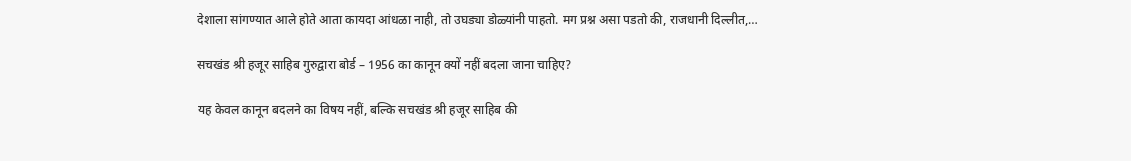देशाला सांगण्यात आले होते आता कायदा आंधळा नाही, तो उघड्या डोळ्यांनी पाहतो. मग प्रश्न असा पडतो की, राजधानी दिल्लीत,…

सचखंड श्री हजूर साहिब गुरुद्वारा बोर्ड – 1956 का कानून क्यों नहीं बदला जाना चाहिए?

यह केवल कानून बदलने का विषय नहीं, बल्कि सचखंड श्री हजूर साहिब की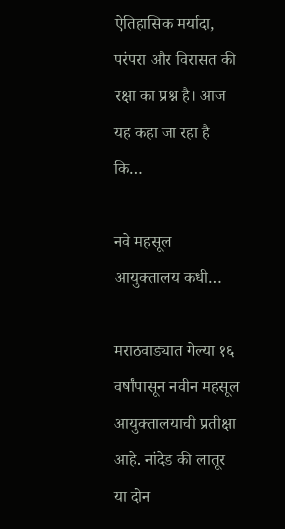ऐतिहासिक मर्यादा, परंपरा और विरासत की रक्षा का प्रश्न है। आज यह कहा जा रहा है कि…

नवे महसूल आयुक्तालय कधी…

मराठवाड्यात गेल्या १६ वर्षांपासून नवीन महसूल आयुक्तालयाची प्रतीक्षा आहे. नांदेड की लातूर या दोन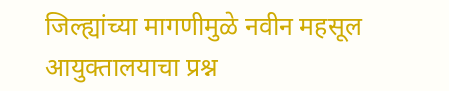जिल्ह्यांच्या मागणीमुळे नवीन महसूल आयुक्तालयाचा प्रश्न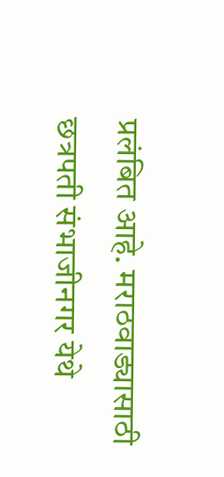प्रलंबित आहे. मराठवाड्यासाठी छत्रपती संभाजीनगर येथे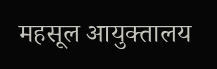महसूल आयुक्तालय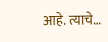आहे. त्याचे…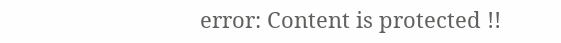error: Content is protected !!